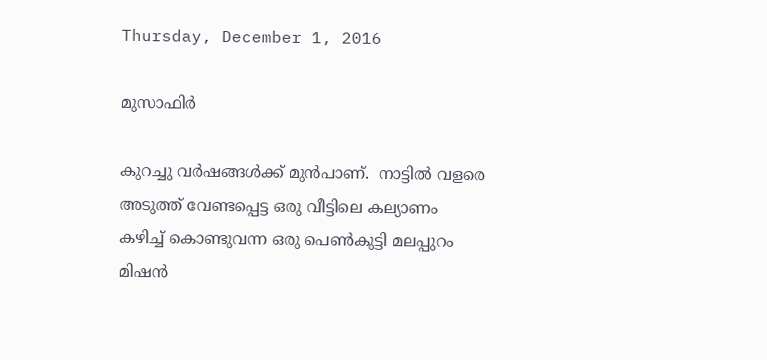Thursday, December 1, 2016

മുസാഫിർ

കുറച്ചു വർഷങ്ങൾക്ക് മുൻപാണ്.  നാട്ടിൽ വളരെ അടുത്ത് വേണ്ടപ്പെട്ട ഒരു വീട്ടിലെ കല്യാണം കഴിച്ച് കൊണ്ടുവന്ന ഒരു പെൺകുട്ടി മലപ്പുറം മിഷൻ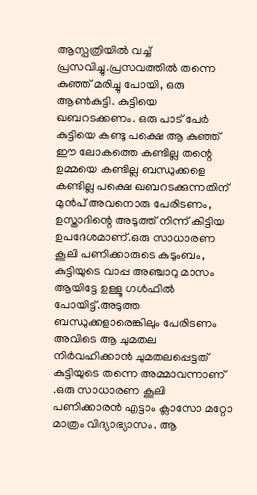ആസ്പത്രിയിൽ വച്ച് പ്രസവിച്ചു.പ്രസവത്തിൽ തന്നെ കുഞ്ഞ് മരിച്ചു പോയി, ഒരു ആൺകുട്ടി. കുട്ടിയെ ഖബറടക്കണം. ഒരു പാട് പേർ കുട്ടിയെ കണ്ടു പക്ഷെ ആ കുഞ്ഞ്  ഈ ലോകത്തെ കണ്ടില്ല തന്റെ ഉമ്മയെ കണ്ടില്ല ബന്ധുക്കളെ കണ്ടില്ല പക്ഷെ ഖബറടക്കുന്നതിന് മുൻപ് അവനൊരു പേരിടണം,  ഉസ്താദിന്റെ അടുത്ത് നിന്ന് കിട്ടിയ ഉപദേശമാണ്.ഒരു സാധാരണ കൂലി പണിക്കാരുടെ കുടുംബം, കുട്ടിയുടെ വാപ്പ അഞ്ചാറു മാസം ആയിട്ടേ ഉള്ളൂ ഗൾഫിൽ പോയിട്ട്.അടുത്ത ബന്ധുക്കളാരെങ്കിലും പേരിടണം അവിടെ ആ ചുമതല നിർവഹിക്കാൻ ചുമതലപ്പെട്ടത് കുട്ടിയുടെ തന്നെ അമ്മാവന്നാണ് .ഒരു സാധാരണ കൂലി പണിക്കാരൻ എട്ടാം ക്ലാസോ മറ്റോ മാത്രം വിദ്യാഭ്യാസം. ആ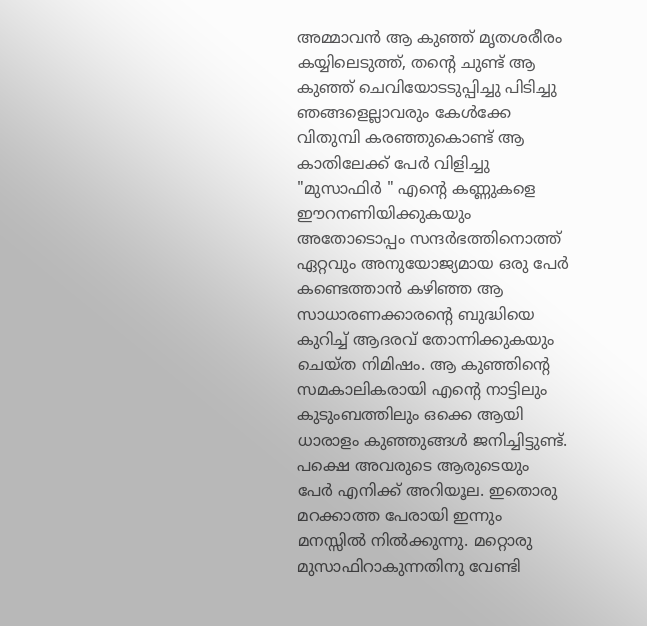അമ്മാവൻ ആ കുഞ്ഞ് മൃതശരീരം കയ്യിലെടുത്ത്, തന്റെ ചുണ്ട് ആ കുഞ്ഞ് ചെവിയോടടുപ്പിച്ചു പിടിച്ചു ഞങ്ങളെല്ലാവരും കേൾക്കേ  വിതുമ്പി കരഞ്ഞുകൊണ്ട് ആ കാതിലേക്ക് പേർ വിളിച്ചു   "മുസാഫിർ " എന്റെ കണ്ണുകളെ ഈറനണിയിക്കുകയും  അതോടൊപ്പം സന്ദർഭത്തിനൊത്ത് ഏറ്റവും അനുയോജ്യമായ ഒരു പേർ കണ്ടെത്താൻ കഴിഞ്ഞ ആ സാധാരണക്കാരന്റെ ബുദ്ധിയെ കുറിച്ച് ആദരവ് തോന്നിക്കുകയും ചെയ്ത നിമിഷം. ആ കുഞ്ഞിന്റെ സമകാലികരായി എന്റെ നാട്ടിലും കുടുംബത്തിലും ഒക്കെ ആയി ധാരാളം കുഞ്ഞുങ്ങൾ ജനിച്ചിട്ടുണ്ട്. പക്ഷെ അവരുടെ ആരുടെയും പേർ എനിക്ക് അറിയൂല. ഇതൊരു മറക്കാത്ത പേരായി ഇന്നും മനസ്സിൽ നിൽക്കുന്നു. മറ്റൊരു മുസാഫിറാകുന്നതിനു വേണ്ടി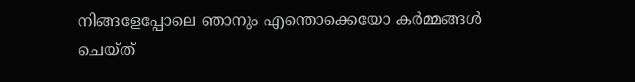നിങ്ങളേപ്പോലെ ഞാനും എന്തൊക്കെയോ കർമ്മങ്ങൾ ചെയ്ത്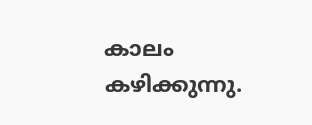കാലം കഴിക്കുന്നു.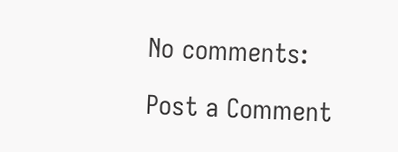No comments:

Post a Comment